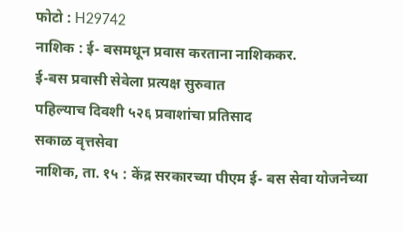फोटो : H29742
नाशिक : ई- बसमधून प्रवास करताना नाशिककर.
ई-बस प्रवासी सेवेला प्रत्यक्ष सुरुवात
पहिल्याच दिवशी ५२६ प्रवाशांचा प्रतिसाद
सकाळ वृत्तसेवा
नाशिक, ता. १५ : केंद्र सरकारच्या पीएम ई- बस सेवा योजनेच्या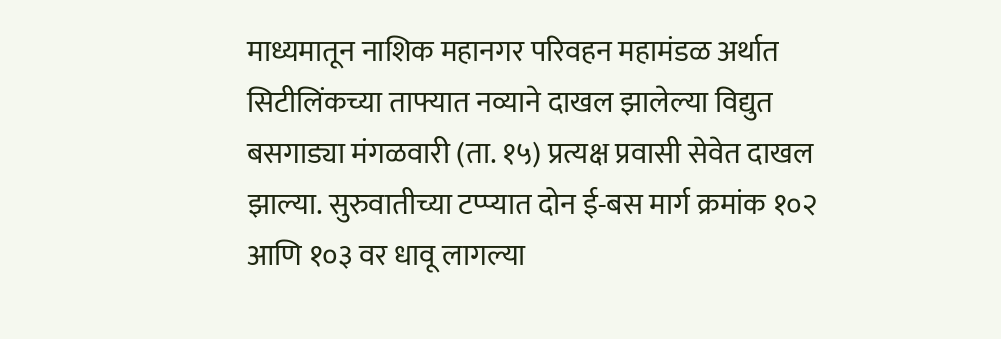माध्यमातून नाशिक महानगर परिवहन महामंडळ अर्थात सिटीलिंकच्या ताफ्यात नव्याने दाखल झालेल्या विद्युत बसगाड्या मंगळवारी (ता. १५) प्रत्यक्ष प्रवासी सेवेत दाखल झाल्या. सुरुवातीच्या टप्प्यात दोन ई-बस मार्ग क्रमांक १०२ आणि १०३ वर धावू लागल्या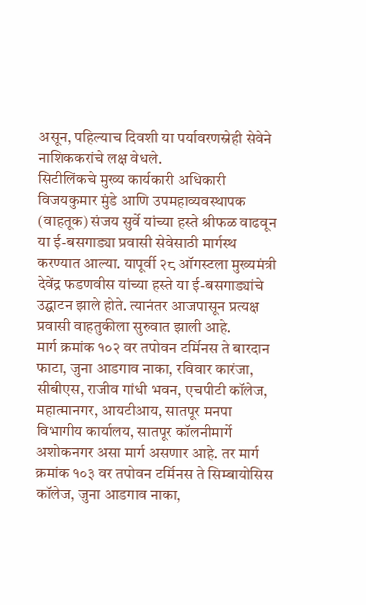असून, पहिल्याच दिवशी या पर्यावरणस्नेही सेवेने नाशिककरांचे लक्ष वेधले.
सिटीलिंकचे मुख्य कार्यकारी अधिकारी विजयकुमार मुंडे आणि उपमहाव्यवस्थापक (वाहतूक) संजय सुर्वे यांच्या हस्ते श्रीफळ वाढवून या ई-बसगाड्या प्रवासी सेवेसाठी मार्गस्थ करण्यात आल्या. यापूर्वी २८ ऑगस्टला मुख्यमंत्री देवेंद्र फडणवीस यांच्या हस्ते या ई-बसगाड्यांचे उद्घाटन झाले होते. त्यानंतर आजपासून प्रत्यक्ष प्रवासी वाहतुकीला सुरुवात झाली आहे.
मार्ग क्रमांक १०२ वर तपोवन टर्मिनस ते बारदान फाटा, जुना आडगाव नाका, रविवार कारंजा, सीबीएस, राजीव गांधी भवन, एचपीटी कॉलेज, महात्मानगर, आयटीआय, सातपूर मनपा विभागीय कार्यालय, सातपूर कॉलनीमार्गे अशोकनगर असा मार्ग असणार आहे. तर मार्ग क्रमांक १०३ वर तपोवन टर्मिनस ते सिम्बायोसिस कॉलेज, जुना आडगाव नाका,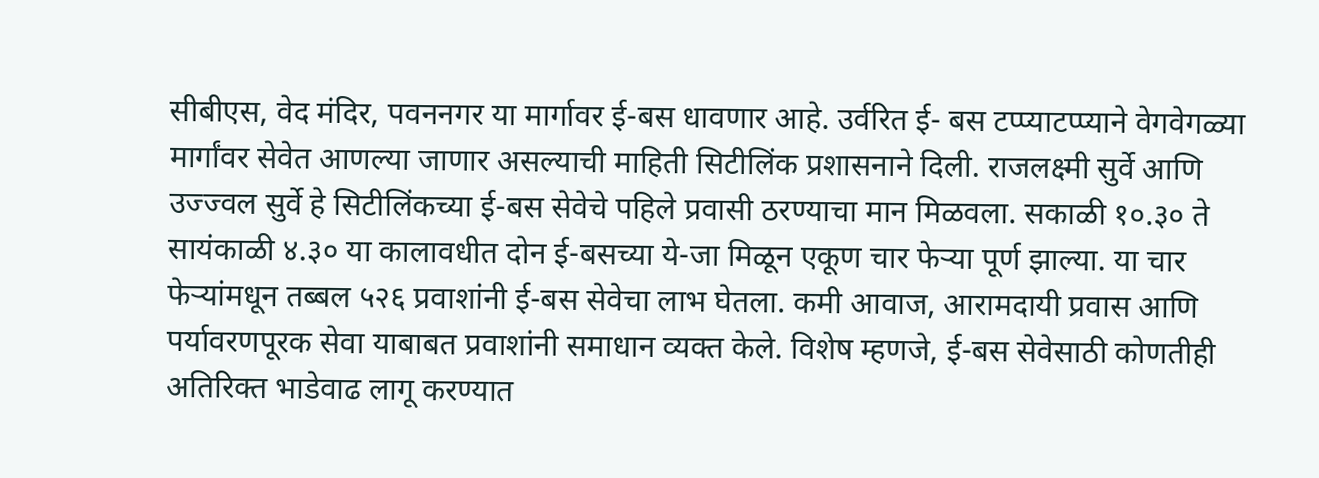सीबीएस, वेद मंदिर, पवननगर या मार्गावर ई-बस धावणार आहे. उर्वरित ई- बस टप्प्याटप्प्याने वेगवेगळ्या मार्गांवर सेवेत आणल्या जाणार असल्याची माहिती सिटीलिंक प्रशासनाने दिली. राजलक्ष्मी सुर्वे आणि उज्ज्वल सुर्वे हे सिटीलिंकच्या ई-बस सेवेचे पहिले प्रवासी ठरण्याचा मान मिळवला. सकाळी १०.३० ते सायंकाळी ४.३० या कालावधीत दोन ई-बसच्या ये-जा मिळून एकूण चार फेऱ्या पूर्ण झाल्या. या चार फेऱ्यांमधून तब्बल ५२६ प्रवाशांनी ई-बस सेवेचा लाभ घेतला. कमी आवाज, आरामदायी प्रवास आणि पर्यावरणपूरक सेवा याबाबत प्रवाशांनी समाधान व्यक्त केले. विशेष म्हणजे, ई-बस सेवेसाठी कोणतीही अतिरिक्त भाडेवाढ लागू करण्यात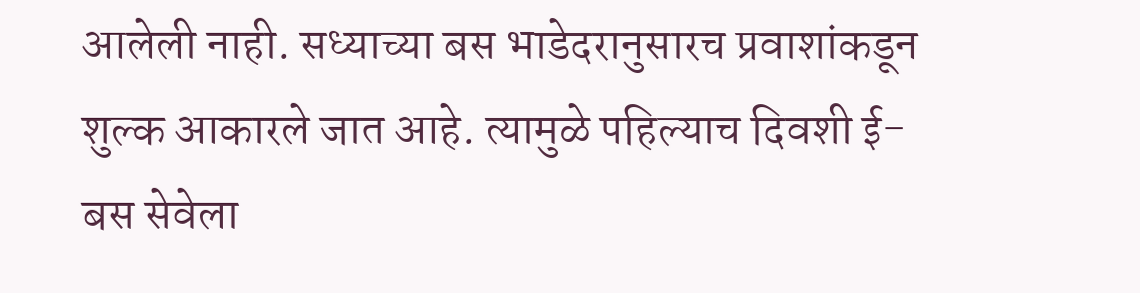आलेली नाही. सध्याच्या बस भाडेदरानुसारच प्रवाशांकडून शुल्क आकारले जात आहे. त्यामुळे पहिल्याच दिवशी ई-बस सेवेला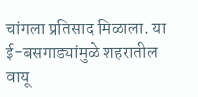चांगला प्रतिसाद मिळाला. या ई-बसगाड्यांमुळे शहरातील वायू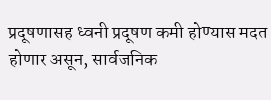प्रदूषणासह ध्वनी प्रदूषण कमी होण्यास मदत होणार असून, सार्वजनिक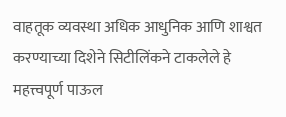वाहतूक व्यवस्था अधिक आधुनिक आणि शाश्वत करण्याच्या दिशेने सिटीलिंकने टाकलेले हे महत्त्वपूर्ण पाऊल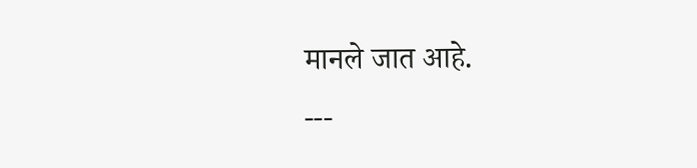मानले जात आहे.
---